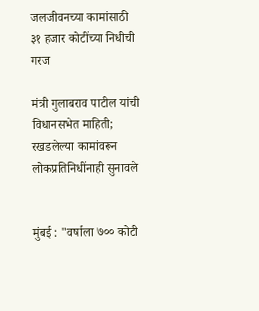जलजीवनच्या कामांसाठी ३१ हजार कोटींच्या निधीची गरज

मंत्री गुलाबराव पाटील यांची विधानसभेत माहिती; रखडलेल्या कामांवरून लोकप्रतिनिधींनाही सुनावले


मुंबई : "वर्षाला ७०० कोटी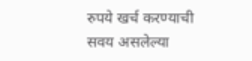रुपये खर्च करण्याची सवय असलेल्या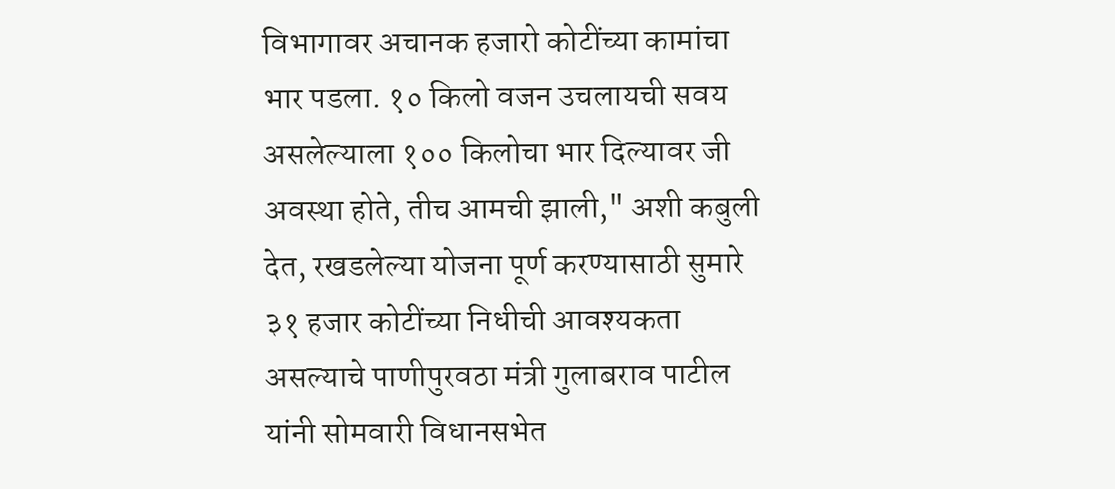विभागावर अचानक हजारो कोटींच्या कामांचा भार पडला. १० किलो वजन उचलायची सवय असलेल्याला १०० किलोचा भार दिल्यावर जी अवस्था होते, तीच आमची झाली," अशी कबुली देत, रखडलेल्या योजना पूर्ण करण्यासाठी सुमारे ३१ हजार कोटींच्या निधीची आवश्यकता असल्याचे पाणीपुरवठा मंत्री गुलाबराव पाटील यांनी सोमवारी विधानसभेत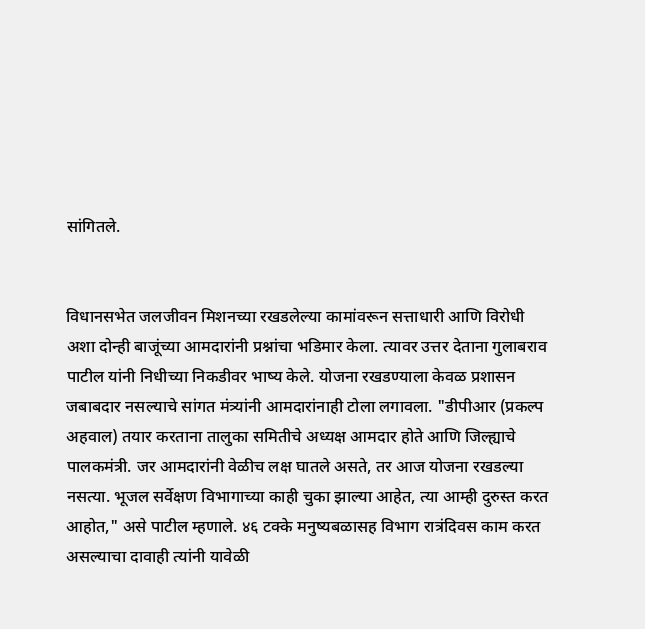सांगितले.


विधानसभेत जलजीवन मिशनच्या रखडलेल्या कामांवरून सत्ताधारी आणि विरोधी अशा दोन्ही बाजूंच्या आमदारांनी प्रश्नांचा भडिमार केला. त्यावर उत्तर देताना गुलाबराव पाटील यांनी निधीच्या निकडीवर भाष्य केले. योजना रखडण्याला केवळ प्रशासन जबाबदार नसल्याचे सांगत मंत्र्यांनी आमदारांनाही टोला लगावला. "डीपीआर (प्रकल्प अहवाल) तयार करताना तालुका समितीचे अध्यक्ष आमदार होते आणि जिल्ह्याचे पालकमंत्री. जर आमदारांनी वेळीच लक्ष घातले असते, तर आज योजना रखडल्या नसत्या. भूजल सर्वेक्षण विभागाच्या काही चुका झाल्या आहेत, त्या आम्ही दुरुस्त करत आहोत," असे पाटील म्हणाले. ४६ टक्के मनुष्यबळासह विभाग रात्रंदिवस काम करत असल्याचा दावाही त्यांनी यावेळी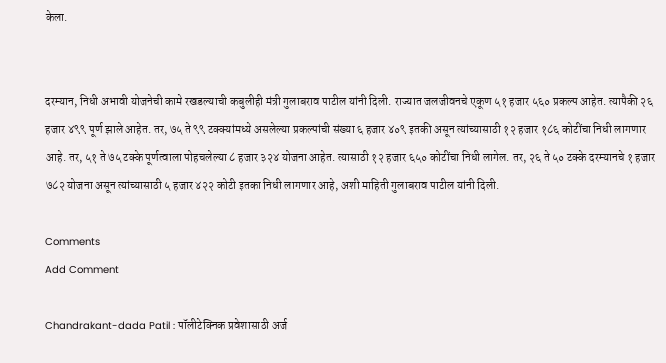केला.


दरम्यान, निधी अभावी योजनेची कामे रखडल्याची कबुलीही मंत्री गुलाबराव पाटील यांनी दिली. राज्यात जलजीवनचे एकूण ५१ हजार ५६० प्रकल्प आहेत. त्यापैकी २६ हजार ४९९ पूर्ण झाले आहेत. तर, ७५ ते ९९ टक्क्यांमध्ये असलेल्या प्रकल्पांची संख्या ६ हजार ४०९ इतकी असून त्यांच्यासाठी १२ हजार १८६ कोटींचा निधी लागणार आहे. तर, ५१ ते ७५ टक्के पूर्णत्वाला पोहचलेल्या ८ हजार ३२४ योजना आहेत. त्यासाठी १२ हजार ६५० कोटींचा निधी लागेल. तर, २६ ते ५० टक्के दरम्यानचे १ हजार ७८२ योजना असून त्यांच्यासाठी ५ हजार ४२२ कोटी इतका निधी लागणार आहे, अशी माहिती गुलाबराव पाटील यांनी दिली.

Comments
Add Comment

Chandrakant-dada Patil : पॉलीटेक्निक प्रवेशासाठी अर्ज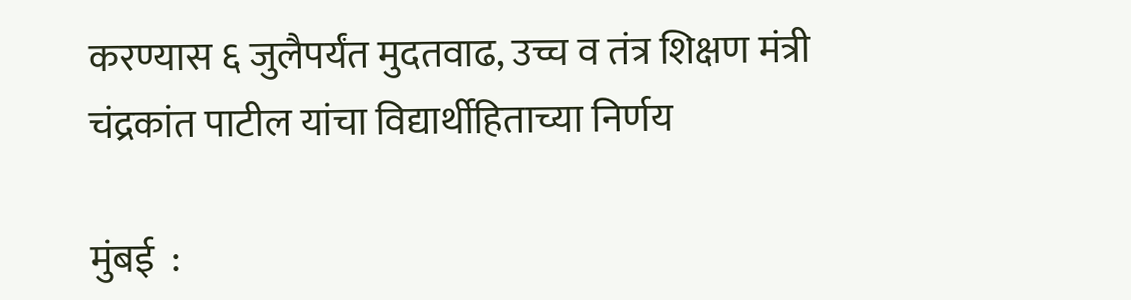करण्यास ६ जुलैपर्यंत मुदतवाढ, उच्च व तंत्र शिक्षण मंत्री चंद्रकांत पाटील यांचा विद्यार्थीहिताच्या निर्णय

मुंबई  :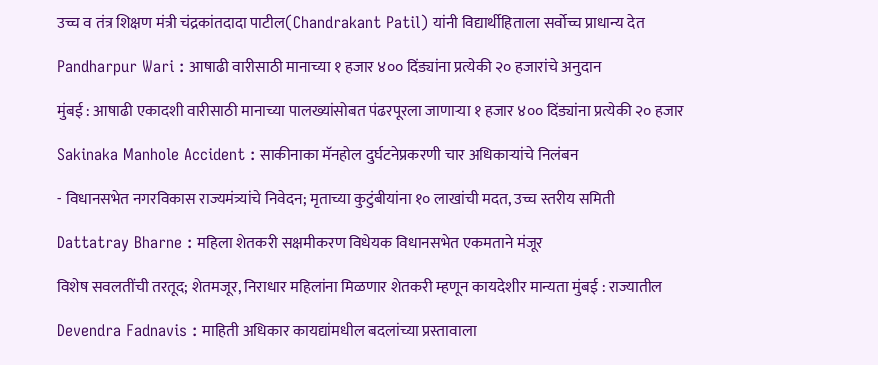उच्च व तंत्र शिक्षण मंत्री चंद्रकांतदादा पाटील(Chandrakant Patil) यांनी विद्यार्थीहिताला सर्वोच्च प्राधान्य देत

Pandharpur Wari : आषाढी वारीसाठी मानाच्या १ हजार ४०० दिंड्यांना प्रत्येकी २० हजारांचे अनुदान

मुंबई : आषाढी एकादशी वारीसाठी मानाच्या पालख्यांसोबत पंढरपूरला जाणाऱ्या १ हजार ४०० दिंड्यांना प्रत्येकी २० हजार

Sakinaka Manhole Accident : साकीनाका मॅनहोल दुर्घटनेप्रकरणी चार अधिकाऱ्यांचे निलंबन

- विधानसभेत नगरविकास राज्यमंत्र्यांचे निवेदन; मृताच्या कुटुंबीयांना १० लाखांची मदत, उच्च स्तरीय समिती

Dattatray Bharne : महिला शेतकरी सक्षमीकरण विधेयक विधानसभेत एकमताने मंजूर

विशेष सवलतींची तरतूद; शेतमजूर, निराधार महिलांना मिळणार शेतकरी म्हणून कायदेशीर मान्यता मुंबई : राज्यातील

Devendra Fadnavis : माहिती अधिकार कायद्यांमधील बदलांच्या प्रस्तावाला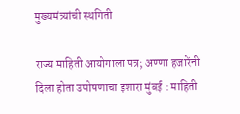मुख्यमंत्र्यांची स्थगिती

राज्य माहिती आयोगाला पत्र; अण्णा हजारेंनी दिला होता उपोषणाचा इशारा मुंबई : माहिती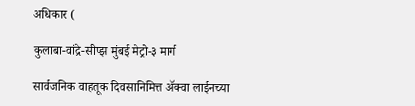अधिकार (

कुलाबा-वांद्रे-सीप्झ मुंबई मेट्रो-३ मार्ग

सार्वजनिक वाहतूक दिवसानिमित्त अ‍ॅक्वा लाईनच्या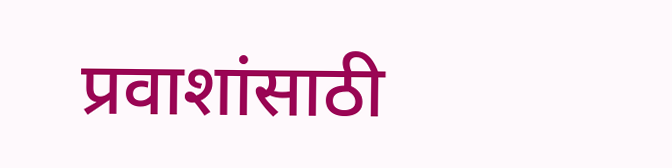प्रवाशांसाठी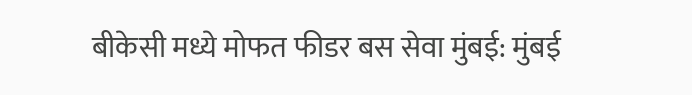बीकेसी मध्ये मोफत फीडर बस सेवा मुंबई: मुंबई